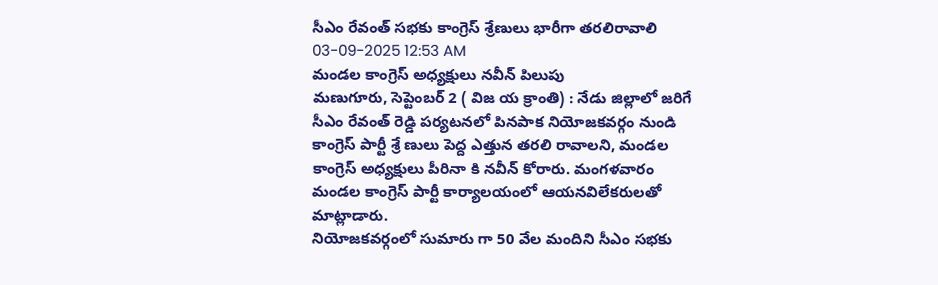సీఎం రేవంత్ సభకు కాంగ్రెస్ శ్రేణులు భారీగా తరలిరావాలి
03-09-2025 12:53 AM
మండల కాంగ్రెస్ అధ్యక్షులు నవీన్ పిలుపు
మణుగూరు, సెప్టెంబర్ 2 ( విజ య క్రాంతి) : నేడు జిల్లాలో జరిగే సీఎం రేవంత్ రెడ్డి పర్యటనలో పినపాక నియోజకవర్గం నుండి కాంగ్రెస్ పార్టీ శ్రే ణులు పెద్ద ఎత్తున తరలి రావాలని, మండల కాంగ్రెస్ అధ్యక్షులు పీరినా కి నవీన్ కోరారు. మంగళవారం మండల కాంగ్రెస్ పార్టీ కార్యాలయంలో ఆయనవిలేకరులతో మాట్లాడారు.
నియోజకవర్గంలో సుమారు గా 50 వేల మందిని సీఎం సభకు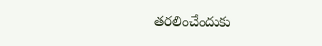తరలించేందుకు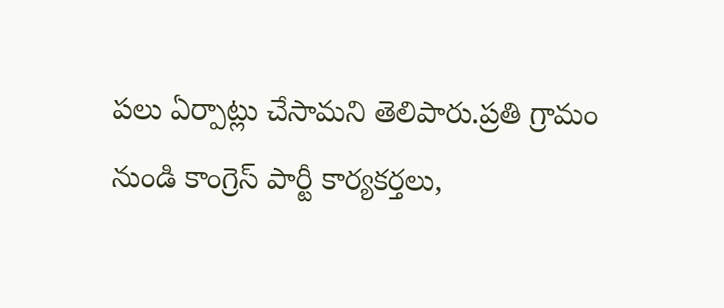పలు ఏర్పాట్లు చేసామని తెలిపారు.ప్రతి గ్రామం నుండి కాంగ్రెస్ పార్టీ కార్యకర్తలు,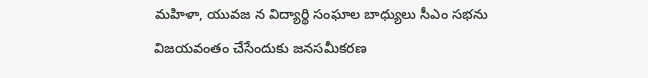మహిళా, యువజ న విద్యార్థి సంఘాల బాధ్యులు సీఎం సభను విజయవంతం చేసేందుకు జనసమీకరణ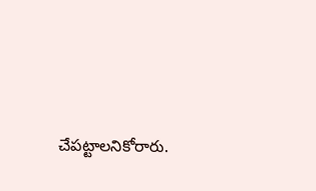చేపట్టాలనికోరారు.